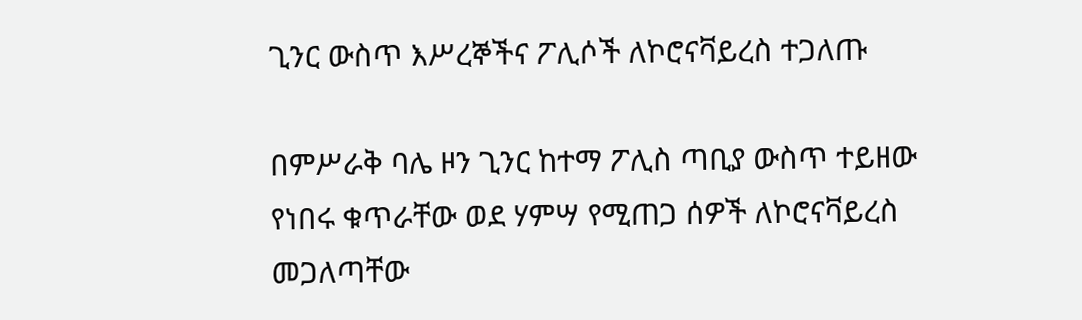ጊንር ውስጥ እሥረኞችና ፖሊሶች ለኮሮናቫይረስ ተጋለጡ

በምሥራቅ ባሌ ዞን ጊንር ከተማ ፖሊስ ጣቢያ ውስጥ ተይዘው የነበሩ ቁጥራቸው ወደ ሃምሣ የሚጠጋ ሰዎች ለኮሮናቫይረስ መጋለጣቸው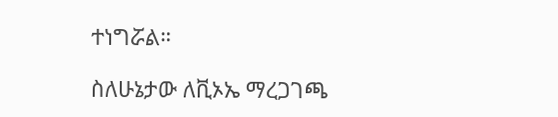ተነግሯል።

ስለሁኔታው ለቪኦኤ ማረጋገጫ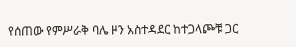የሰጠው የምሥራቅ ባሌ ዞን አስተዳደር ከተጋላጮቹ ጋር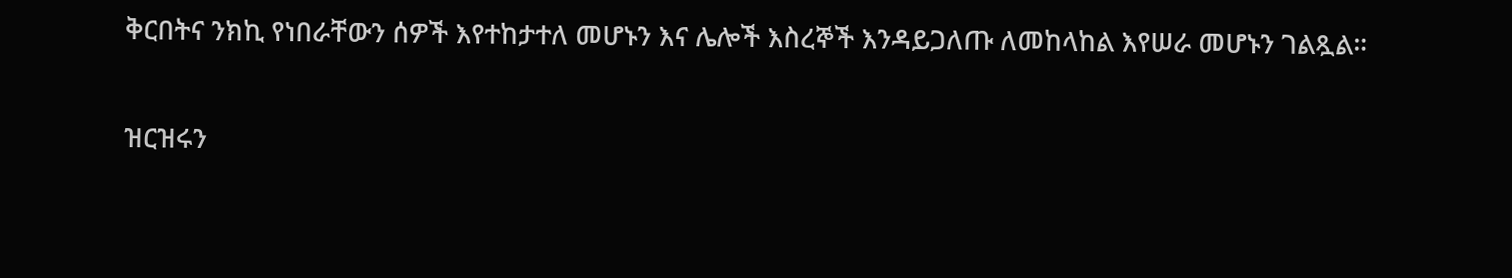ቅርበትና ንክኪ የነበራቸውን ሰዎች እየተከታተለ መሆኑን እና ሌሎች እስረኞች እንዳይጋለጡ ለመከላከል እየሠራ መሆኑን ገልጿል።

ዝርዝሩን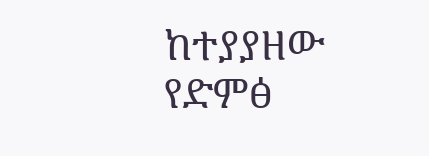ከተያያዘው የድምፅ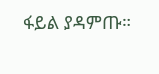ፋይል ያዳምጡ።